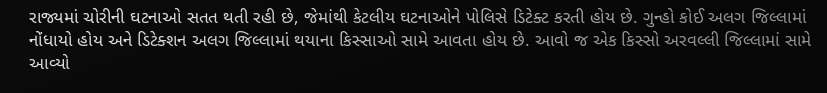રાજ્યમાં ચોરીની ઘટનાઓ સતત થતી રહી છે, જેમાંથી કેટલીય ઘટનાઓને પોલિસે ડિટેક્ટ કરતી હોય છે. ગુન્હો કોઈ અલગ જિલ્લામાં નોંધાયો હોય અને ડિટેક્શન અલગ જિલ્લામાં થયાના કિસ્સાઓ સામે આવતા હોય છે. આવો જ એક કિસ્સો અરવલ્લી જિલ્લામાં સામે આવ્યો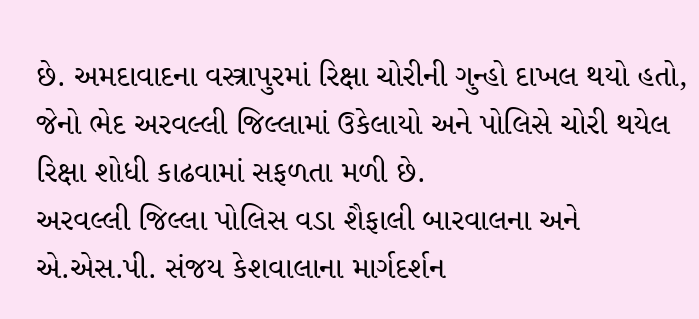છે. અમદાવાદના વસ્ત્રાપુરમાં રિક્ષા ચોરીની ગુન્હો દાખલ થયો હતો, જેનો ભેદ અરવલ્લી જિલ્લામાં ઉકેલાયો અને પોલિસે ચોરી થયેલ રિક્ષા શોધી કાઢવામાં સફળતા મળી છે.
અરવલ્લી જિલ્લા પોલિસ વડા શૈફાલી બારવાલના અને એ.એસ.પી. સંજય કેશવાલાના માર્ગદર્શન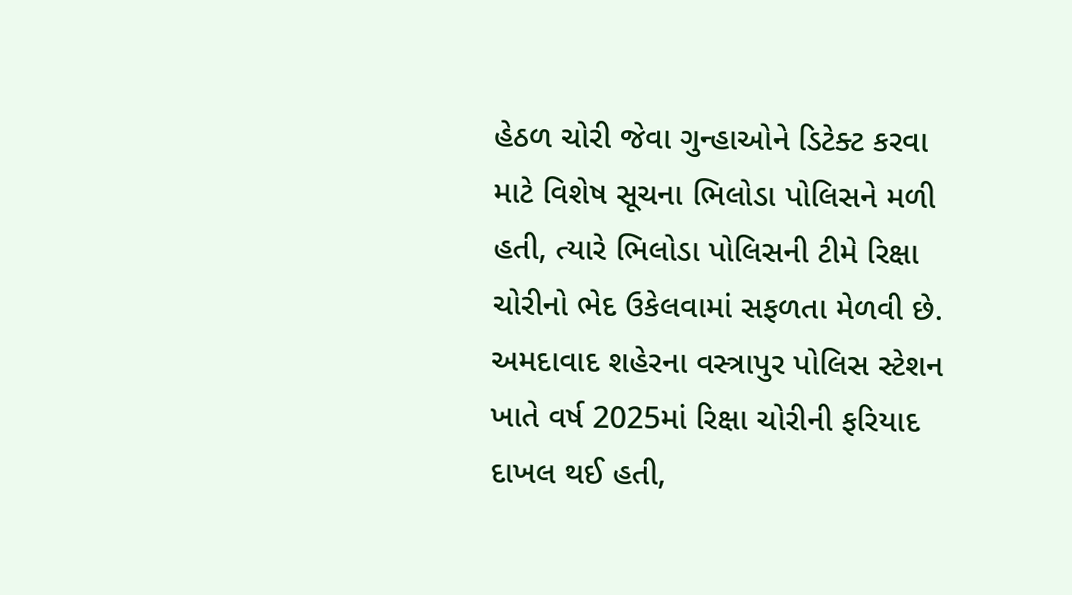હેઠળ ચોરી જેવા ગુન્હાઓને ડિટેક્ટ કરવા માટે વિશેષ સૂચના ભિલોડા પોલિસને મળી હતી, ત્યારે ભિલોડા પોલિસની ટીમે રિક્ષા ચોરીનો ભેદ ઉકેલવામાં સફળતા મેળવી છે. અમદાવાદ શહેરના વસ્ત્રાપુર પોલિસ સ્ટેશન ખાતે વર્ષ 2025માં રિક્ષા ચોરીની ફરિયાદ દાખલ થઈ હતી,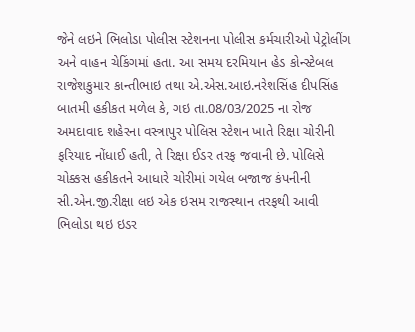જેને લઇને ભિલોડા પોલીસ સ્ટેશનના પોલીસ કર્મચારીઓ પેટ્રોલીંગ અને વાહન ચેકિંગમાં હતા. આ સમય દરમિયાન હેડ કોન્સ્ટેબલ રાજેશકુમાર કાન્તીભાઇ તથા એ.એસ.આઇ.નરેશસિંહ દીપસિંહ બાતમી હકીકત મળેલ કે, ગઇ તા.08/03/2025 ના રોજ અમદાવાદ શહેરના વસ્ત્રાપુર પોલિસ સ્ટેશન ખાતે રિક્ષા ચોરીની ફરિયાદ નોંધાઈ હતી, તે રિક્ષા ઈડર તરફ જવાની છે. પોલિસે ચોક્કસ હકીકતને આધારે ચોરીમાં ગયેલ બજાજ કંપનીની સી.એન.જી.રીક્ષા લઇ એક ઇસમ રાજસ્થાન તરફથી આવી ભિલોડા થઇ ઇડર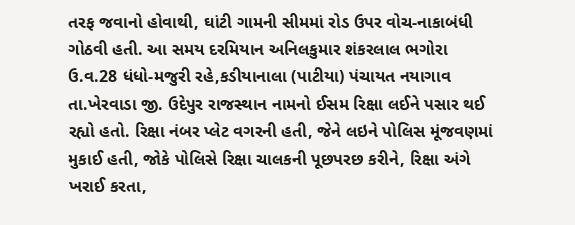તરફ જવાનો હોવાથી, ઘાંટી ગામની સીમમાં રોડ ઉપર વોચ-નાકાબંધી ગોઠવી હતી. આ સમય દરમિયાન અનિલકુમાર શંકરલાલ ભગોરા ઉ.વ.28 ધંધો-મજુરી રહે,કડીયાનાલા (પાટીયા) પંચાયત નયાગાવ તા.ખેરવાડા જી. ઉદેપુર રાજસ્થાન નામનો ઈસમ રિક્ષા લઈને પસાર થઈ રહ્યો હતો. રિક્ષા નંબર પ્લેટ વગરની હતી, જેને લઇને પોલિસ મૂંજવણમાં મુકાઈ હતી, જોકે પોલિસે રિક્ષા ચાલકની પૂછપરછ કરીને, રિક્ષા અંગે ખરાઈ કરતા,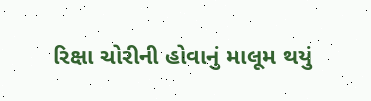રિક્ષા ચોરીની હોવાનું માલૂમ થયું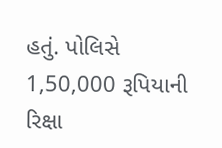હતું. પોલિસે 1,50,000 રૂપિયાની રિક્ષા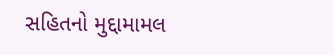સહિતનો મુદ્દામામલ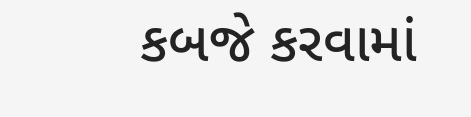કબજે કરવામાં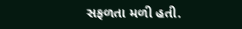સફળતા મળી હતી.